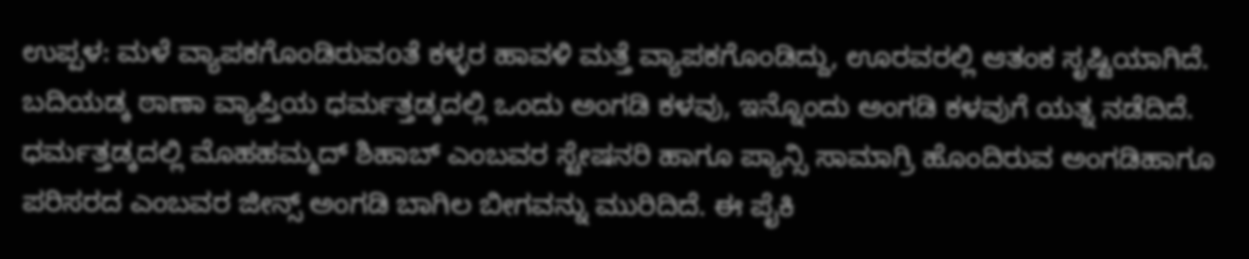ಉಪ್ಪಳ: ಮಳೆ ವ್ಯಾಪಕಗೊಂಡಿರುವoತೆ ಕಳ್ಳರ ಹಾವಳಿ ಮತ್ತೆ ವ್ಯಾಪಕಗೊಂಡಿದ್ದು, ಊರವರಲ್ಲಿ ಆತಂಕ ಸೃಷ್ಟಿಯಾಗಿದೆ. ಬದಿಯಡ್ಕ ಠಾಣಾ ವ್ಯಾಪ್ತಿಯ ಧರ್ಮತ್ತಡ್ಕದಲ್ಲಿ ಒಂದು ಅಂಗಡಿ ಕಳವು, ಇನ್ನೊಂದು ಅಂಗಡಿ ಕಳವುಗೆ ಯತ್ನ ನಡೆದಿದೆ. ಧರ್ಮತ್ತಡ್ಕದಲ್ಲಿ ಮೊಹಹಮ್ಮದ್ ಶಿಹಾಬ್ ಎಂಬವರ ಸ್ಟೇಷನರಿ ಹಾಗೂ ಪ್ಯಾನ್ಸಿ ಸಾಮಾಗ್ರಿ ಹೊಂದಿರುವ ಅಂಗಡಿಹಾಗೂ ಪರಿಸರದ ಎಂಬವರ ಜೀನ್ಸ್ ಅಂಗಡಿ ಬಾಗಿಲ ಬೀಗವನ್ನು ಮುರಿದಿದೆ. ಈ ಪೈಕಿ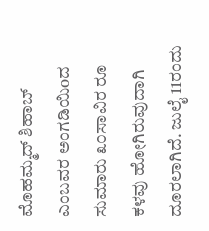ಮೊಹಮ್ಮದ್ ಶಿಹಾಬ್ ಎಂಬವರ ಅಂಗಡಿಯಿoದ ಸುಮಾರು ೩೦ಸಾವಿರ ರೂ ಕಳವು ಹೋಗಿರುವುದಾಗಿ ದೂರಲಾಗಿದೆ. ಜುಲೈ 11ರಂದು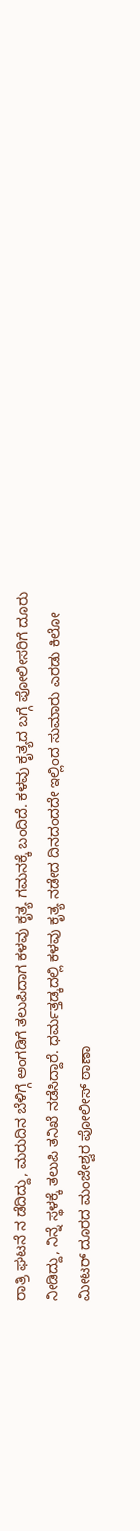ರಾತ್ರಿ ಘಟನೆ ನ ಡೆದಿದ್ದು, ಮರುದಿನ ಬೆಳಿಗ್ಗೆ ಅಂಗಡಿಗೆ ತಲುಪಿದಾಗ ಕಳವು ಕೃತ್ಯ ಗಮನಕ್ಕೆ ಬಂದಿದೆ. ಕಳವು ಕೃತ್ಯದ ಬಗ್ಗೆ ಪೋಲೀಸರಿಗೆ ದೂರು ನೀಡಿದ್ದು, ನಿನ್ನೆ ಸ್ಥಳಕ್ಕೆ ತಲುಪಿ ತನಿಖೆ ನಡೆಸಿದ್ದಾರೆ. ಧರ್ಮತ್ತಡ್ಕದಲ್ಲಿ ಕಳವು ಕೃತ್ಯ ನಡೇದ ದಿನದಂದದೇ ಇಲ್ಲಿಂದ ಸುಮಾರು ಎರಡು ಕಿಲೋ ಮೀಟರ್ ದೂರದ ಮಂಜೇಶ್ವರ ಪೋಲೀಸ್ ಠಾಣಾ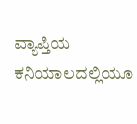ವ್ಯಾಪ್ತಿಯ ಕನಿಯಾಲದಲ್ಲಿಯೂ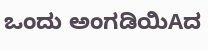ಒಂದು ಅಂಗಡಿಯಿAದ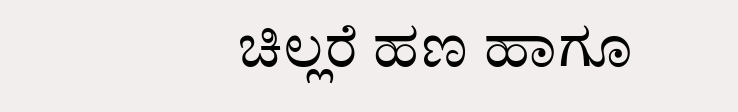ಚಿಲ್ಲರೆ ಹಣ ಹಾಗೂ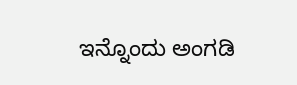ಇನ್ನೊಂದು ಅಂಗಡಿ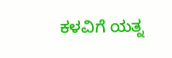ಕಳವಿಗೆ ಯತ್ನ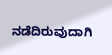ನಡೆದಿರುವುದಾಗಿ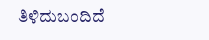ತಿಳಿದುಬಂದಿದೆ